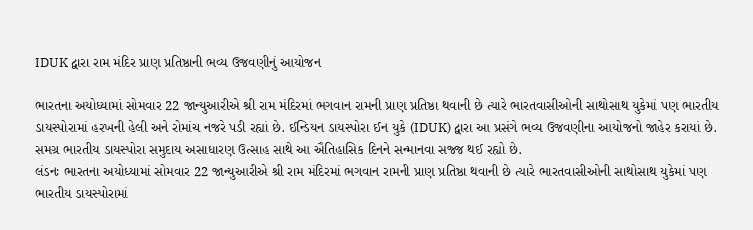IDUK દ્વારા રામ મંદિર પ્રાણ પ્રતિષ્ઠાની ભવ્ય ઉજવણીનું આયોજન

ભારતના અયોધ્યામાં સોમવાર 22 જાન્યુઆરીએ શ્રી રામ મંદિરમાં ભગવાન રામની પ્રાણ પ્રતિષ્ઠા થવાની છે ત્યારે ભારતવાસીઓની સાથોસાથ યુકેમાં પણ ભારતીય ડાયસ્પોરામાં હરખની હેલી અને રોમાંચ નજરે પડી રહ્યાં છે. ઈન્ડિયન ડાયસ્પોરા ઈન યુકે (IDUK) દ્વારા આ પ્રસંગે ભવ્ય ઉજવણીના આયોજનો જાહેર કરાયાં છે. સમગ્ર ભારતીય ડાયસ્પોરા સમુદાય અસાધારણ ઉત્સાહ સાથે આ ઐતિહાસિક દિનને સન્માનવા સજ્જ થઈ રહ્યો છે.
લંડનઃ ભારતના અયોધ્યામાં સોમવાર 22 જાન્યુઆરીએ શ્રી રામ મંદિરમાં ભગવાન રામની પ્રાણ પ્રતિષ્ઠા થવાની છે ત્યારે ભારતવાસીઓની સાથોસાથ યુકેમાં પણ ભારતીય ડાયસ્પોરામાં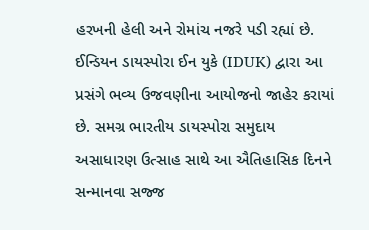હરખની હેલી અને રોમાંચ નજરે પડી રહ્યાં છે. ઈન્ડિયન ડાયસ્પોરા ઈન યુકે (IDUK) દ્વારા આ પ્રસંગે ભવ્ય ઉજવણીના આયોજનો જાહેર કરાયાં છે. સમગ્ર ભારતીય ડાયસ્પોરા સમુદાય અસાધારણ ઉત્સાહ સાથે આ ઐતિહાસિક દિનને સન્માનવા સજ્જ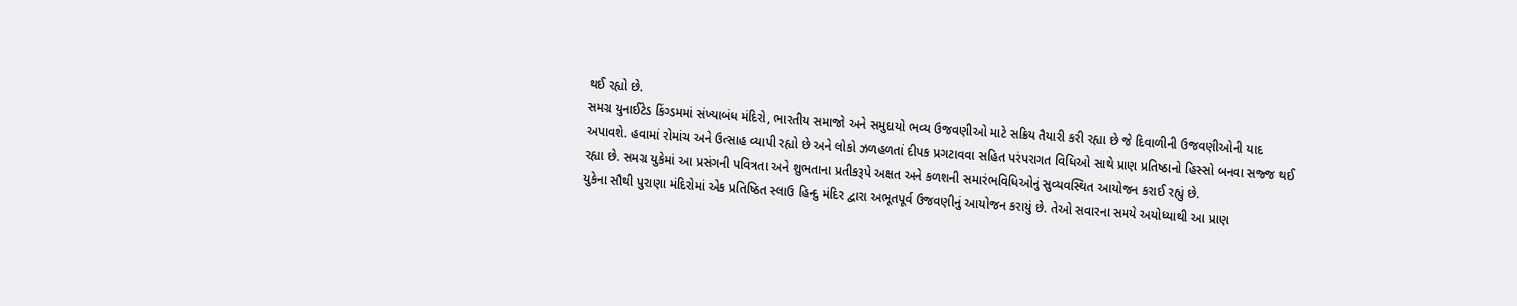થઈ રહ્યો છે.
સમગ્ર યુનાઈટેડ કિંગ્ડમમાં સંખ્યાબંધ મંદિરો, ભારતીય સમાજો અને સમુદાયો ભવ્ય ઉજવણીઓ માટે સક્રિય તૈયારી કરી રહ્યા છે જે દિવાળીની ઉજવણીઓની યાદ અપાવશે. હવામાં રોમાંચ અને ઉત્સાહ વ્યાપી રહ્યો છે અને લોકો ઝળહળતાં દીપક પ્રગટાવવા સહિત પરંપરાગત વિધિઓ સાથે પ્રાણ પ્રતિષ્ઠાનો હિસ્સો બનવા સજ્જ થઈ રહ્યા છે. સમગ્ર યુકેમાં આ પ્રસંગની પવિત્રતા અને શુભતાના પ્રતીકરૂપે અક્ષત અને કળશની સમારંભવિધિઓનું સુવ્યવસ્થિત આયોજન કરાઈ રહ્યું છે.
યુકેના સૌથી પુરાણા મંદિરોમાં એક પ્રતિષ્ઠિત સ્લાઉ હિન્દુ મંદિર દ્વારા અભૂતપૂર્વ ઉજવણીનું આયોજન કરાયું છે. તેઓ સવારના સમયે અયોધ્યાથી આ પ્રાણ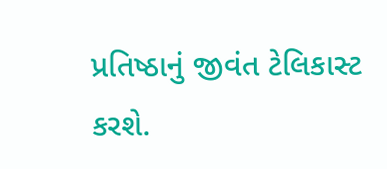પ્રતિષ્ઠાનું જીવંત ટેલિકાસ્ટ કરશે.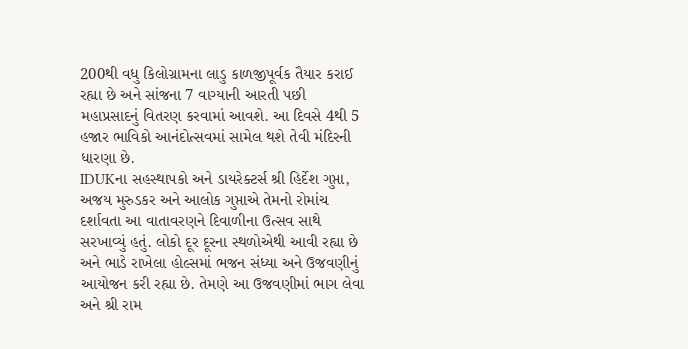200થી વધુ કિલોગ્રામના લાડુ કાળજીપૂર્વક તૈયાર કરાઈ રહ્યા છે અને સાંજના 7 વાગ્યાની આરતી પછી મહાપ્રસાદનું વિતરણ કરવામાં આવશે. આ દિવસે 4થી 5 હજાર ભાવિકો આનંદોત્સવમાં સામેલ થશે તેવી મંદિરની ધારણા છે.
IDUKના સહસ્થાપકો અને ડાયરેક્ટર્સ શ્રી હિર્દેશ ગુપ્તા, અજય મુરુડકર અને આલોક ગુપ્તાએ તેમનો રોમાંચ દર્શાવતા આ વાતાવરણને દિવાળીના ઉત્સવ સાથે સરખાવ્યું હતું. લોકો દૂર દૂરના સ્થળોએથી આવી રહ્યા છે અને ભાડે રાખેલા હોલ્સમાં ભજન સંધ્યા અને ઉજવણીનું આયોજન કરી રહ્યા છે. તેમણે આ ઉજવણીમાં ભાગ લેવા અને શ્રી રામ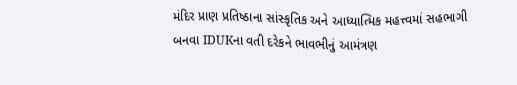મંદિર પ્રાણ પ્રતિષ્ઠાના સાંસ્કૃતિક અને આધ્યાત્મિક મહત્ત્વમાં સહભાગી બનવા IDUKના વતી દરેકને ભાવભીનું આમંત્રણ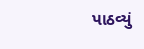પાઠવ્યું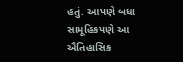હતું. આપણે બધા સામૂહિકપણે આ ઐતિહાસિક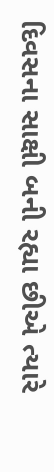દિવસના સાક્ષી બની રહ્યા છીએ ત્યારે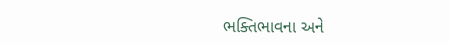ભક્તિભાવના અને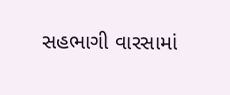સહભાગી વારસામાં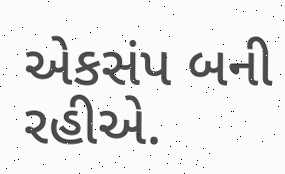એકસંપ બની રહીએ.